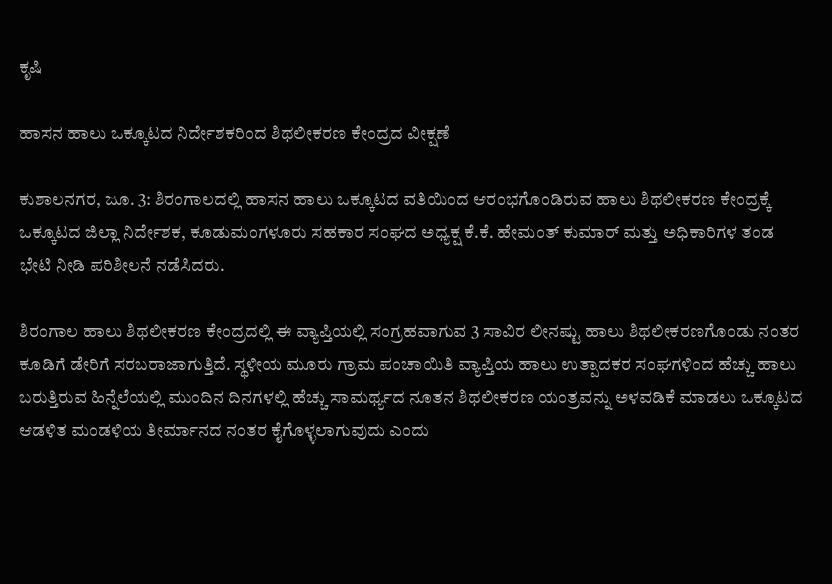ಕೃಷಿ

ಹಾಸನ ಹಾಲು ಒಕ್ಕೂಟದ ನಿರ್ದೇಶಕರಿಂದ ಶಿಥಲೀಕರಣ ಕೇಂದ್ರದ ವೀಕ್ಷಣೆ

ಕುಶಾಲನಗರ, ಜೂ. 3: ಶಿರಂಗಾಲದಲ್ಲಿ ಹಾಸನ ಹಾಲು ಒಕ್ಕೂಟದ ವತಿಯಿಂದ ಆರಂಭಗೊಂಡಿರುವ ಹಾಲು ಶಿಥಲೀಕರಣ ಕೇಂದ್ರಕ್ಕೆ ಒಕ್ಕೂಟದ ಜಿಲ್ಲಾ ನಿರ್ದೇಶಕ, ಕೂಡುಮಂಗಳೂರು ಸಹಕಾರ ಸಂಘದ ಅಧ್ಯಕ್ಷ ಕೆ.ಕೆ. ಹೇಮಂತ್ ಕುಮಾರ್ ಮತ್ತು ಅಧಿಕಾರಿಗಳ ತಂಡ ಭೇಟಿ ನೀಡಿ ಪರಿಶೀಲನೆ ನಡೆಸಿದರು.

ಶಿರಂಗಾಲ ಹಾಲು ಶಿಥಲೀಕರಣ ಕೇಂದ್ರದಲ್ಲಿ ಈ ವ್ಯಾಪ್ತಿಯಲ್ಲಿ ಸಂಗ್ರಹವಾಗುವ 3 ಸಾವಿರ ಲೀನಷ್ಟು ಹಾಲು ಶಿಥಲೀಕರಣಗೊಂಡು ನಂತರ ಕೂಡಿಗೆ ಡೇರಿಗೆ ಸರಬರಾಜಾಗುತ್ತಿದೆ. ಸ್ಥಳೀಯ ಮೂರು ಗ್ರಾಮ ಪಂಚಾಯಿತಿ ವ್ಯಾಪ್ತಿಯ ಹಾಲು ಉತ್ಪಾದಕರ ಸಂಘಗಳಿಂದ ಹೆಚ್ಚು ಹಾಲು ಬರುತ್ತಿರುವ ಹಿನ್ನೆಲೆಯಲ್ಲಿ ಮುಂದಿನ ದಿನಗಳಲ್ಲಿ ಹೆಚ್ಚು ಸಾಮರ್ಥ್ಯದ ನೂತನ ಶಿಥಲೀಕರಣ ಯಂತ್ರವನ್ನು ಅಳವಡಿಕೆ ಮಾಡಲು ಒಕ್ಕೂಟದ ಆಡಳಿತ ಮಂಡಳಿಯ ತೀರ್ಮಾನದ ನಂತರ ಕೈಗೊಳ್ಳಲಾಗುವುದು ಎಂದು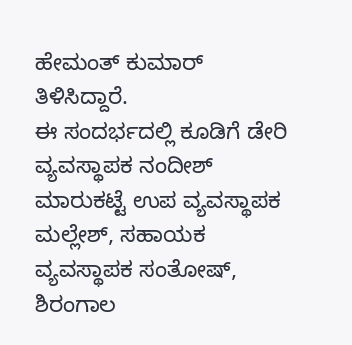ಹೇಮಂತ್ ಕುಮಾರ್ ತಿಳಿಸಿದ್ದಾರೆ.
ಈ ಸಂದರ್ಭದಲ್ಲಿ ಕೂಡಿಗೆ ಡೇರಿ ವ್ಯವಸ್ಥಾಪಕ ನಂದೀಶ್ ಮಾರುಕಟ್ಟೆ ಉಪ ವ್ಯವಸ್ಥಾಪಕ ಮಲ್ಲೇಶ್, ಸಹಾಯಕ ವ್ಯವಸ್ಥಾಪಕ ಸಂತೋಷ್, ಶಿರಂಗಾಲ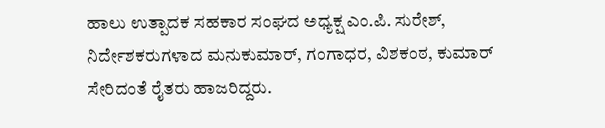ಹಾಲು ಉತ್ಪಾದಕ ಸಹಕಾರ ಸಂಘದ ಅಧ್ಯಕ್ಷ ಎಂ.ಪಿ. ಸುರೇಶ್, ನಿರ್ದೇಶಕರುಗಳಾದ ಮನುಕುಮಾರ್, ಗಂಗಾಧರ, ವಿಶಕಂಠ, ಕುಮಾರ್ ಸೇರಿದಂತೆ ರೈತರು ಹಾಜರಿದ್ದರು.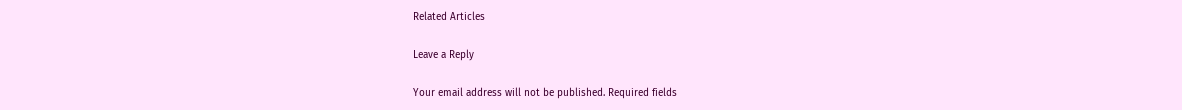Related Articles

Leave a Reply

Your email address will not be published. Required fields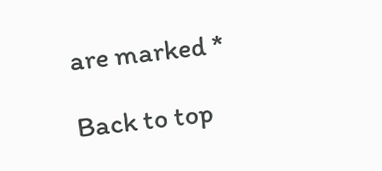are marked *

Back to top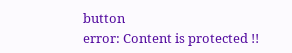button
error: Content is protected !!